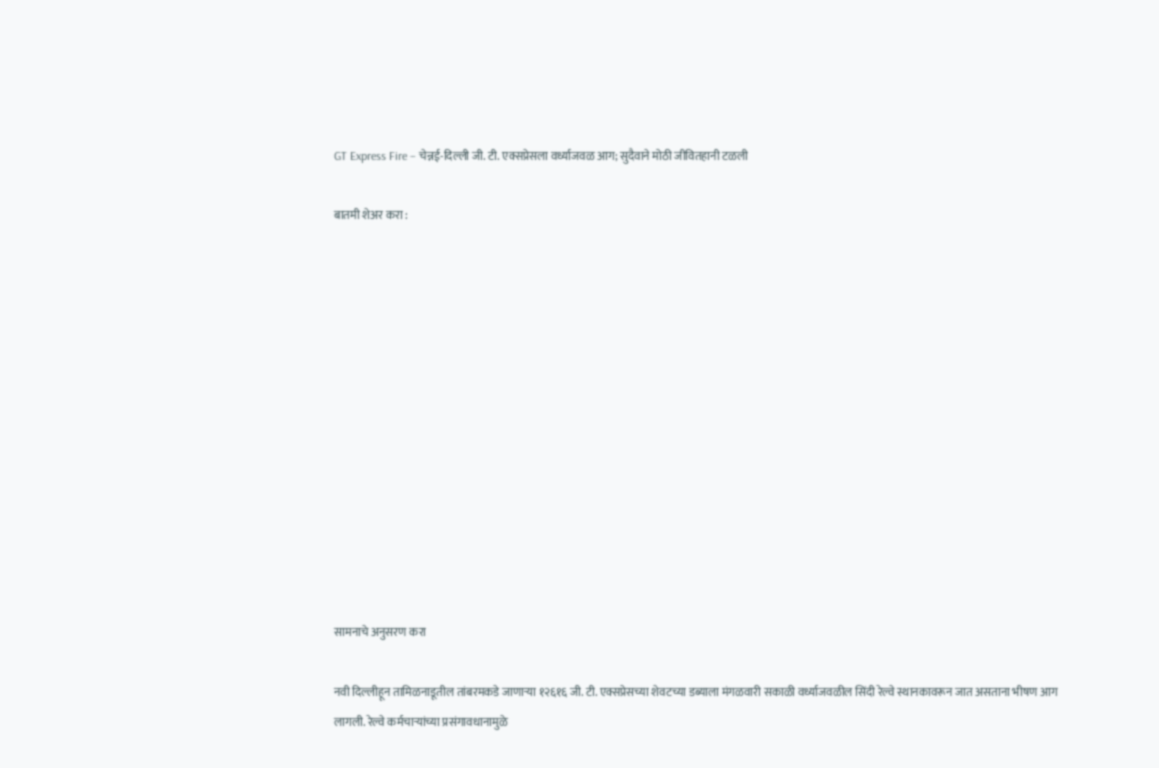GT Express Fire – चेन्नई-दिल्ली जी. टी. एक्सप्रेसला वर्ध्याजवळ आग; सुदैवाने मोठी जीवितहानी टळली

बातमी शेअर करा :













सामनाचे अनुसरण करा

नवी दिल्लीहून तामिळनाडूतील तांबरमकडे जाणाऱ्या १२६१६ जी. टी. एक्सप्रेसच्या शेवटच्या डब्याला मंगळवारी सकाळी वर्ध्याजवळील सिंदी रेल्वे स्थानकावरून जात असताना भीषण आग लागली. रेल्वे कर्मचाऱ्यांच्या प्रसंगावधानामुळे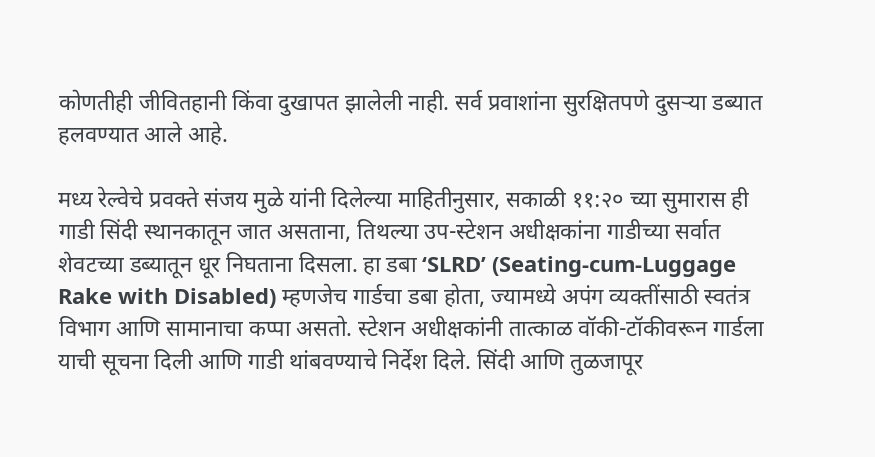कोणतीही जीवितहानी किंवा दुखापत झालेली नाही. सर्व प्रवाशांना सुरक्षितपणे दुसऱ्या डब्यात हलवण्यात आले आहे.

मध्य रेल्वेचे प्रवक्ते संजय मुळे यांनी दिलेल्या माहितीनुसार, सकाळी ११:२० च्या सुमारास ही गाडी सिंदी स्थानकातून जात असताना, तिथल्या उप-स्टेशन अधीक्षकांना गाडीच्या सर्वात शेवटच्या डब्यातून धूर निघताना दिसला. हा डबा ‘SLRD’ (Seating-cum-Luggage Rake with Disabled) म्हणजेच गार्डचा डबा होता, ज्यामध्ये अपंग व्यक्तींसाठी स्वतंत्र विभाग आणि सामानाचा कप्पा असतो. स्टेशन अधीक्षकांनी तात्काळ वॉकी-टॉकीवरून गार्डला याची सूचना दिली आणि गाडी थांबवण्याचे निर्देश दिले. सिंदी आणि तुळजापूर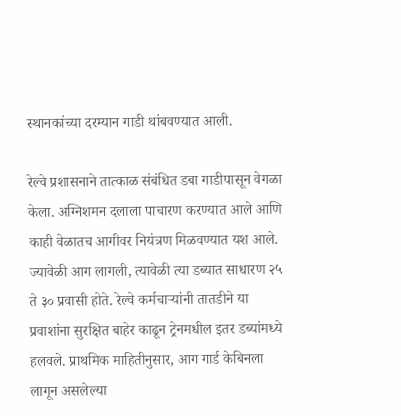स्थानकांच्या दरम्यान गाडी थांबवण्यात आली.

रेल्वे प्रशासनाने तात्काळ संबंधित डबा गाडीपासून वेगळा केला. अग्निशमन दलाला पाचारण करण्यात आले आणि काही वेळातच आगीवर नियंत्रण मिळवण्यात यश आले. ज्यावेळी आग लागली, त्यावेळी त्या डब्यात साधारण २५ ते ३० प्रवासी होते. रेल्वे कर्मचाऱ्यांनी तातडीने या प्रवाशांना सुरक्षित बाहेर काढून ट्रेनमधील इतर डब्यांमध्ये हलवले. प्राथमिक माहितीनुसार, आग गार्ड केबिनला लागून असलेल्या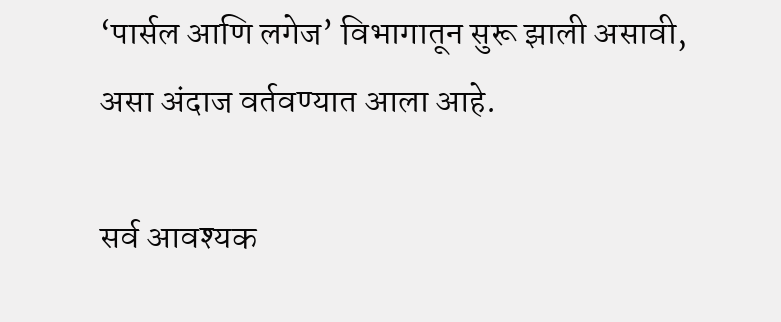‘पार्सल आणि लगेज’ विभागातून सुरू झाली असावी, असा अंदाज वर्तवण्यात आला आहे.

सर्व आवश्यक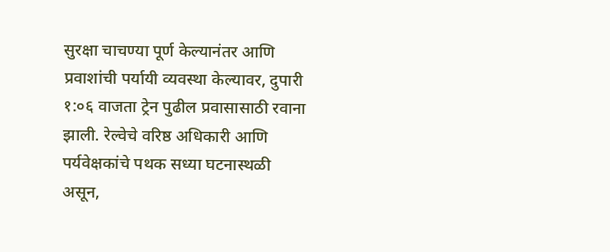सुरक्षा चाचण्या पूर्ण केल्यानंतर आणि प्रवाशांची पर्यायी व्यवस्था केल्यावर, दुपारी १:०६ वाजता ट्रेन पुढील प्रवासासाठी रवाना झाली. रेल्वेचे वरिष्ठ अधिकारी आणि पर्यवेक्षकांचे पथक सध्या घटनास्थळी असून,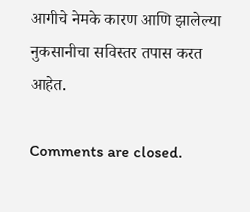आगीचे नेमके कारण आणि झालेल्या नुकसानीचा सविस्तर तपास करत आहेत.

Comments are closed.